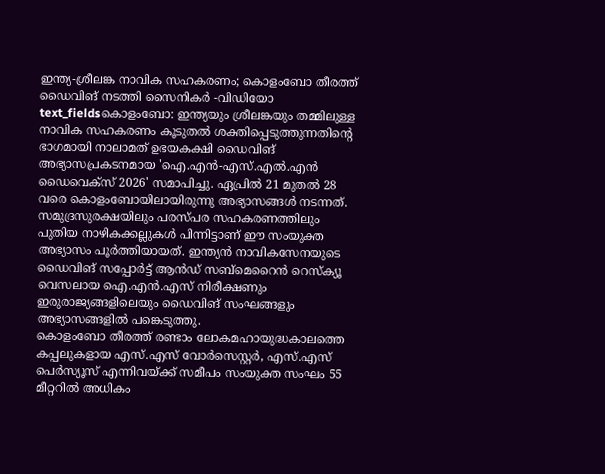ഇന്ത്യ-ശ്രീലങ്ക നാവിക സഹകരണം; കൊളംബോ തീരത്ത് ഡൈവിങ് നടത്തി സൈനികർ -വിഡിയോ
text_fieldsകൊളംബോ: ഇന്ത്യയും ശ്രീലങ്കയും തമ്മിലുള്ള നാവിക സഹകരണം കൂടുതൽ ശക്തിപ്പെടുത്തുന്നതിന്റെ ഭാഗമായി നാലാമത് ഉഭയകക്ഷി ഡൈവിങ് അഭ്യാസപ്രകടനമായ 'ഐ.എൻ-എസ്.എൽ.എൻ ഡൈവെക്സ് 2026' സമാപിച്ചു. ഏപ്രിൽ 21 മുതൽ 28 വരെ കൊളംബോയിലായിരുന്നു അഭ്യാസങ്ങൾ നടന്നത്.
സമുദ്രസുരക്ഷയിലും പരസ്പര സഹകരണത്തിലും പുതിയ നാഴികക്കല്ലുകൾ പിന്നിട്ടാണ് ഈ സംയുക്ത അഭ്യാസം പൂർത്തിയായത്. ഇന്ത്യൻ നാവികസേനയുടെ ഡൈവിങ് സപ്പോർട്ട് ആൻഡ് സബ്മെറൈൻ റെസ്ക്യൂ വെസലായ ഐ.എൻ.എസ് നിരീക്ഷണും ഇരുരാജ്യങ്ങളിലെയും ഡൈവിങ് സംഘങ്ങളും അഭ്യാസങ്ങളിൽ പങ്കെടുത്തു.
കൊളംബോ തീരത്ത് രണ്ടാം ലോകമഹായുദ്ധകാലത്തെ കപ്പലുകളായ എസ്.എസ് വോർസെസ്റ്റർ, എസ്.എസ് പെർസ്യൂസ് എന്നിവയ്ക്ക് സമീപം സംയുക്ത സംഘം 55 മീറ്ററിൽ അധികം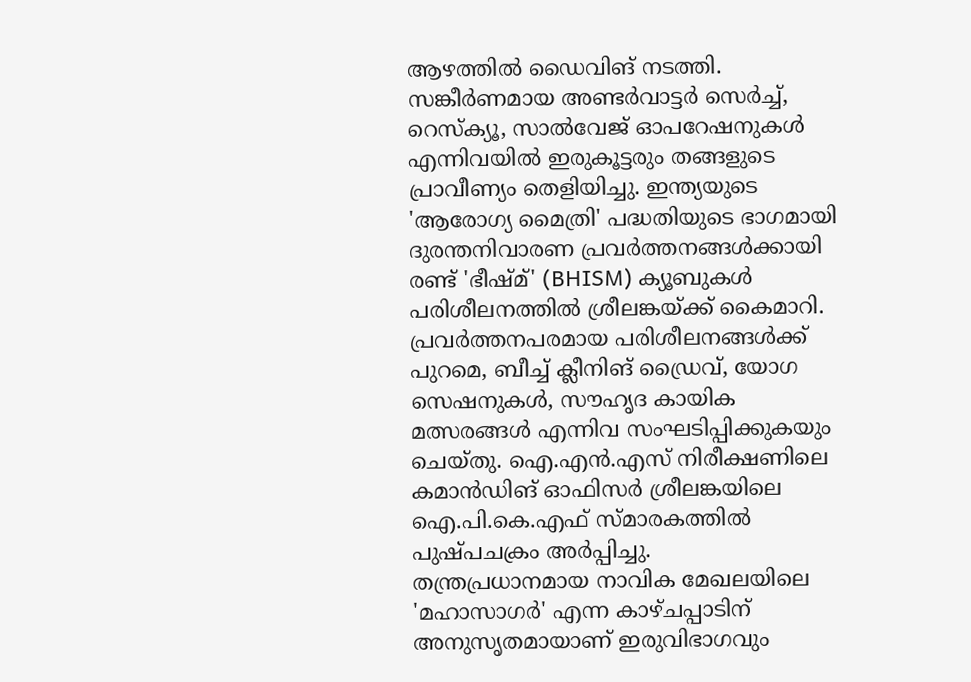ആഴത്തിൽ ഡൈവിങ് നടത്തി. സങ്കീർണമായ അണ്ടർവാട്ടർ സെർച്ച്, റെസ്ക്യൂ, സാൽവേജ് ഓപറേഷനുകൾ എന്നിവയിൽ ഇരുകൂട്ടരും തങ്ങളുടെ പ്രാവീണ്യം തെളിയിച്ചു. ഇന്ത്യയുടെ 'ആരോഗ്യ മൈത്രി' പദ്ധതിയുടെ ഭാഗമായി ദുരന്തനിവാരണ പ്രവർത്തനങ്ങൾക്കായി രണ്ട് 'ഭീഷ്മ്' (BHISM) ക്യൂബുകൾ പരിശീലനത്തിൽ ശ്രീലങ്കയ്ക്ക് കൈമാറി.
പ്രവർത്തനപരമായ പരിശീലനങ്ങൾക്ക് പുറമെ, ബീച്ച് ക്ലീനിങ് ഡ്രൈവ്, യോഗ സെഷനുകൾ, സൗഹൃദ കായിക മത്സരങ്ങൾ എന്നിവ സംഘടിപ്പിക്കുകയും ചെയ്തു. ഐ.എൻ.എസ് നിരീക്ഷണിലെ കമാൻഡിങ് ഓഫിസർ ശ്രീലങ്കയിലെ ഐ.പി.കെ.എഫ് സ്മാരകത്തിൽ പുഷ്പചക്രം അർപ്പിച്ചു.
തന്ത്രപ്രധാനമായ നാവിക മേഖലയിലെ 'മഹാസാഗർ' എന്ന കാഴ്ചപ്പാടിന് അനുസൃതമായാണ് ഇരുവിഭാഗവും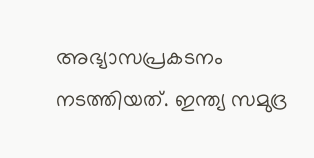അഭ്യാസപ്രകടനം നടത്തിയത്. ഇന്ത്യ സമുദ്ര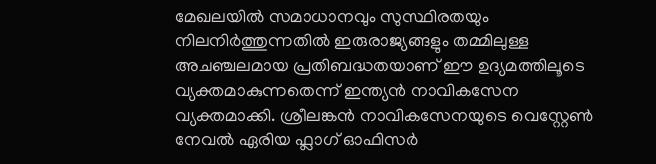മേഖലയിൽ സമാധാനവും സുസ്ഥിരതയും നിലനിർത്തുന്നതിൽ ഇരുരാജ്യങ്ങളും തമ്മിലുള്ള അചഞ്ചലമായ പ്രതിബദ്ധതയാണ് ഈ ഉദ്യമത്തിലൂടെ വ്യക്തമാകുന്നതെന്ന് ഇന്ത്യൻ നാവികസേന വ്യക്തമാക്കി. ശ്രീലങ്കൻ നാവികസേനയുടെ വെസ്റ്റേൺ നേവൽ ഏരിയ ഫ്ലാഗ് ഓഫിസർ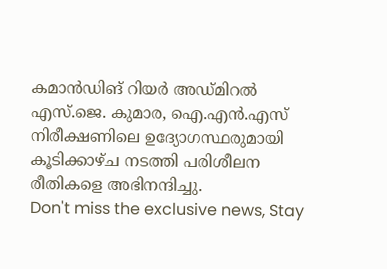കമാൻഡിങ് റിയർ അഡ്മിറൽ എസ്.ജെ. കുമാര, ഐ.എൻ.എസ് നിരീക്ഷണിലെ ഉദ്യോഗസ്ഥരുമായി കൂടിക്കാഴ്ച നടത്തി പരിശീലന രീതികളെ അഭിനന്ദിച്ചു.
Don't miss the exclusive news, Stay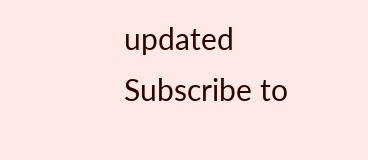updated
Subscribe to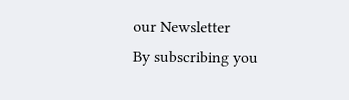our Newsletter
By subscribing you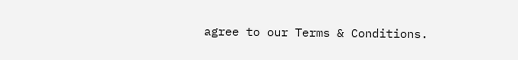agree to our Terms & Conditions.